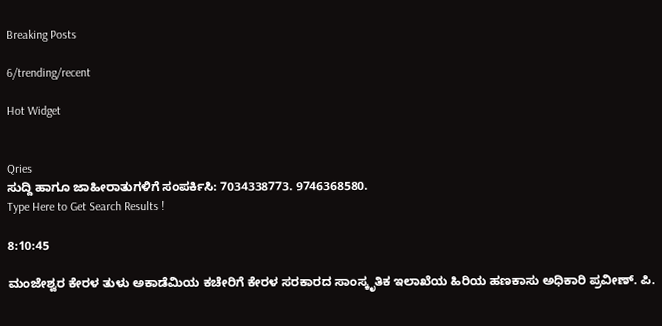Breaking Posts

6/trending/recent

Hot Widget


Qries
ಸುದ್ದಿ ಹಾಗೂ ಜಾಹೀರಾತುಗಳಿಗೆ ಸಂಪರ್ಕಿಸಿ: 7034338773. 9746368580.
Type Here to Get Search Results !

8:10:45

ಮಂಜೇಶ್ವರ ಕೇರಳ ತುಳು ಅಕಾಡೆಮಿಯ ಕಚೇರಿಗೆ ಕೇರಳ ಸರಕಾರದ ಸಾಂಸ್ಕೃತಿಕ ಇಲಾಖೆಯ ಹಿರಿಯ ಹಣಕಾಸು ಅಧಿಕಾರಿ ಪ್ರವೀಣ್. ಪಿ.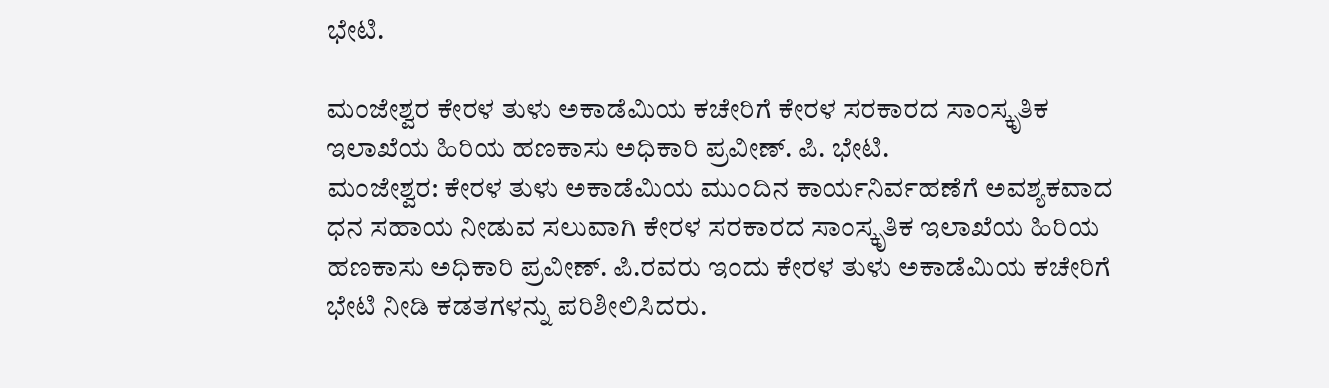ಭೇಟಿ.

ಮಂಜೇಶ್ವರ ಕೇರಳ ತುಳು ಅಕಾಡೆಮಿಯ ಕಚೇರಿಗೆ ಕೇರಳ ಸರಕಾರದ ಸಾಂಸ್ಕೃತಿಕ ಇಲಾಖೆಯ ಹಿರಿಯ ಹಣಕಾಸು ಅಧಿಕಾರಿ ಪ್ರವೀಣ್. ಪಿ. ಭೇಟಿ.
ಮಂಜೇಶ್ವರ: ಕೇರಳ ತುಳು ಅಕಾಡೆಮಿಯ ಮುಂದಿನ ಕಾರ್ಯನಿರ್ವಹಣೆಗೆ ಅವಶ್ಯಕವಾದ ಧನ ಸಹಾಯ ನೀಡುವ ಸಲುವಾಗಿ ಕೇರಳ ಸರಕಾರದ ಸಾಂಸ್ಕೃತಿಕ ಇಲಾಖೆಯ ಹಿರಿಯ ಹಣಕಾಸು ಅಧಿಕಾರಿ ಪ್ರವೀಣ್. ಪಿ.ರವರು ಇಂದು ಕೇರಳ ತುಳು ಅಕಾಡೆಮಿಯ ಕಚೇರಿಗೆ ಭೇಟಿ ನೀಡಿ ಕಡತಗಳನ್ನು ಪರಿಶೀಲಿಸಿದರು.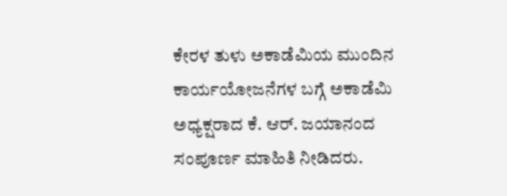ಕೇರಳ ತುಳು ಅಕಾಡೆಮಿಯ ಮುಂದಿನ ಕಾರ್ಯಯೋಜನೆಗಳ ಬಗ್ಗೆ ಅಕಾಡೆಮಿ ಅಧ್ಯಕ್ಷರಾದ ಕೆ. ಆರ್. ಜಯಾನಂದ ಸಂಪೂರ್ಣ ಮಾಹಿತಿ ನೀಡಿದರು.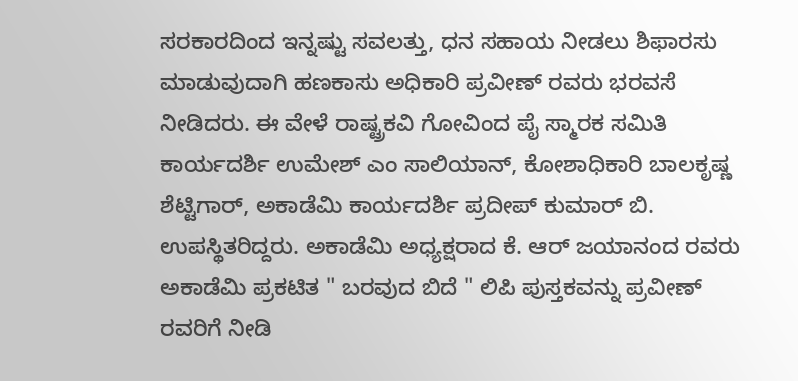ಸರಕಾರದಿಂದ ಇನ್ನಷ್ಟು ಸವಲತ್ತು, ಧನ ಸಹಾಯ ನೀಡಲು ಶಿಫಾರಸು ಮಾಡುವುದಾಗಿ ಹಣಕಾಸು ಅಧಿಕಾರಿ ಪ್ರವೀಣ್ ರವರು ಭರವಸೆ ನೀಡಿದರು. ಈ ವೇಳೆ ರಾಷ್ಟ್ರಕವಿ ಗೋವಿಂದ ಪೈ ಸ್ಮಾರಕ ಸಮಿತಿ ಕಾರ್ಯದರ್ಶಿ ಉಮೇಶ್ ಎಂ ಸಾಲಿಯಾನ್, ಕೋಶಾಧಿಕಾರಿ ಬಾಲಕೃಷ್ಣ ಶೆಟ್ಟಿಗಾರ್, ಅಕಾಡೆಮಿ ಕಾರ್ಯದರ್ಶಿ ಪ್ರದೀಪ್ ಕುಮಾರ್ ಬಿ. ಉಪಸ್ಥಿತರಿದ್ದರು. ಅಕಾಡೆಮಿ ಅಧ್ಯಕ್ಷರಾದ ಕೆ. ಆರ್ ಜಯಾನಂದ ರವರು ಅಕಾಡೆಮಿ ಪ್ರಕಟಿತ " ಬರವುದ ಬಿದೆ " ಲಿಪಿ ಪುಸ್ತಕವನ್ನು ಪ್ರವೀಣ್ ರವರಿಗೆ ನೀಡಿ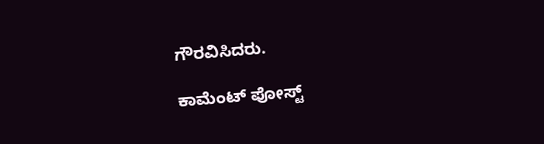ಗೌರವಿಸಿದರು.

ಕಾಮೆಂಟ್‌‌ ಪೋಸ್ಟ್‌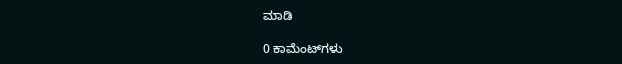ಮಾಡಿ

0 ಕಾಮೆಂಟ್‌ಗಳು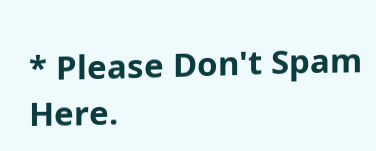* Please Don't Spam Here.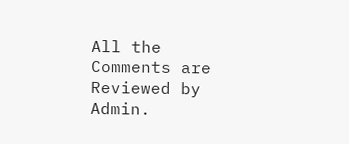All the Comments are Reviewed by Admin.